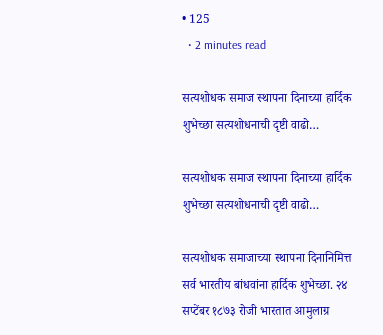• 125
  • 2 minutes read

सत्यशोधक समाज स्थापना दिनाच्या हार्दिक शुभेच्छा सत्यशोधनाची दृष्टी वाढो…

सत्यशोधक समाज स्थापना दिनाच्या हार्दिक शुभेच्छा सत्यशोधनाची दृष्टी वाढो…

सत्यशोधक समाजाच्या स्थापना दिनानिमित्त सर्व भारतीय बांधवांना हार्दिक शुभेच्छा. २४ सप्टेंबर १८७३ रोजी भारतात आमुलाग्र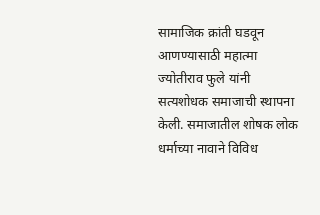सामाजिक क्रांती घडवून आणण्यासाठी महात्मा ज्योतीराव फुले यांनी सत्यशोधक समाजाची स्थापना केली. समाजातील शोषक लोक धर्माच्या नावाने विविध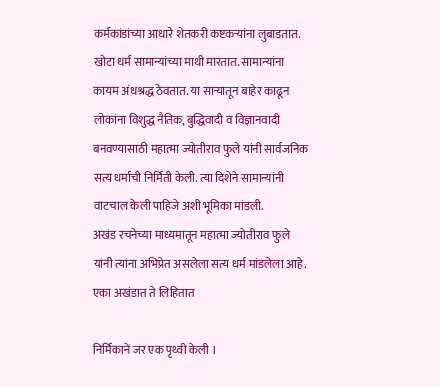कर्मकांडांच्या आधारे शेतकरी कष्टकऱ्यांना लुबाडतात. खोटा धर्म सामान्यांच्या माथी मारतात. सामान्यांना कायम अंधश्रद्ध ठेवतात. या साऱ्यातून बाहेर काढून लोकांना विशुद्ध नैतिक, बुद्धिवादी व विज्ञानवादी बनवण्यासाठी महात्मा ज्योतीराव फुले यांनी सार्वजनिक सत्य धर्माची निर्मिती केली. त्या दिशेने सामान्यांनी वाटचाल केली पाहिजे अशी भूमिका मांडली.
अखंड रचनेच्या माध्यमातून महात्मा ज्योतीराव फुले यांनी त्यांना अभिप्रेत असलेला सत्य धर्म मांडलेला आहे.
एका अखंडात ते लिहितात

निर्मिकानें जर एक पृथ्वी केली ।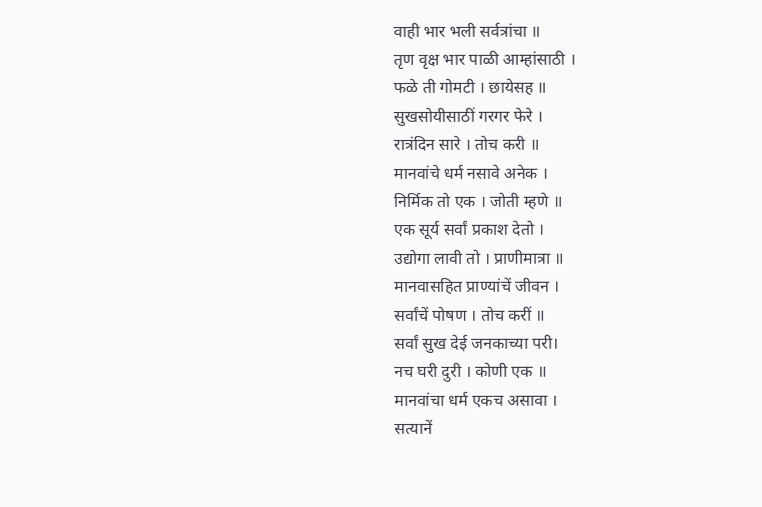वाही भार भली सर्वत्रांचा ॥
तृण वृक्ष भार पाळी आम्हांसाठी ।
फळे ती गोमटी । छायेसह ॥
सुखसोयीसाठीं गरगर फेरे ।
रात्रंदिन सारे । तोच करी ॥
मानवांचे धर्म नसावे अनेक ।
निर्मिक तो एक । जोती म्हणे ॥
एक सूर्य सर्वां प्रकाश देतो ।
उद्योगा लावी तो । प्राणीमात्रा ॥
मानवासहित प्राण्यांचें जीवन ।
सर्वांचें पोषण । तोच करीं ॥
सर्वां सुख देई जनकाच्या परी।
नच घरी दुरी । कोणी एक ॥
मानवांचा धर्म एकच असावा ।
सत्यानें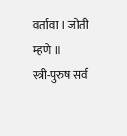वर्तावा । जोती म्हणे ॥
स्त्री-पुरुष सर्व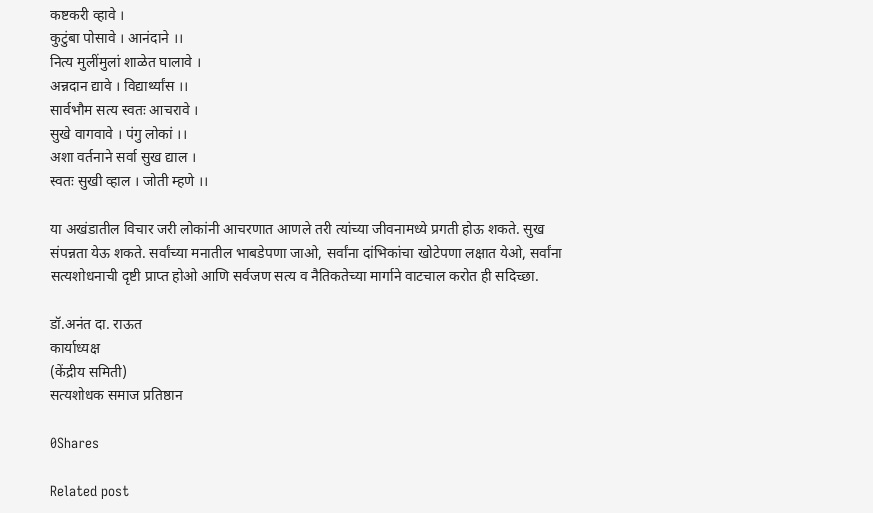कष्टकरी व्हावे ।
कुटुंबा पोसावे । आनंदाने ।।
नित्य मुलींमुलां शाळेत घालावे ।
अन्नदान द्यावे । विद्यार्थ्यांस ।।
सार्वभौम सत्य स्वतः आचरावे ।
सुखे वागवावे । पंगु लोकां ।।
अशा वर्तनाने सर्वा सुख द्याल ।
स्वतः सुखी व्हाल । जोती म्हणे ।।

या अखंडातील विचार जरी लोकांनी आचरणात आणले तरी त्यांच्या जीवनामध्ये प्रगती होऊ शकते. सुख संपन्नता येऊ शकते. सर्वांच्या मनातील भाबडेपणा जाओ, सर्वांना दांभिकांचा खोटेपणा लक्षात येओ, सर्वांना सत्यशोधनाची दृष्टी प्राप्त होओ आणि सर्वजण सत्य व नैतिकतेच्या मार्गाने वाटचाल करोत ही सदिच्छा.

डॉ.अनंत दा. राऊत
कार्याध्यक्ष
(केंद्रीय समिती)
सत्यशोधक समाज प्रतिष्ठान

0Shares

Related post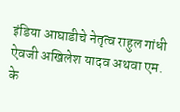इंडिया आघाडीचे नेतृत्व राहुल गांधी ऐवजी अखिलेश यादव अथवा एम. के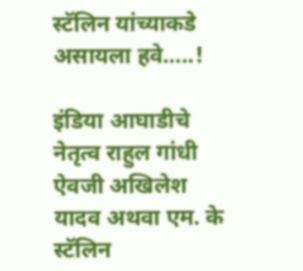स्टॅलिन यांच्याकडे असायला हवे…..!

इंडिया आघाडीचे नेतृत्व राहुल गांधी ऐवजी अखिलेश यादव अथवा एम. के स्टॅलिन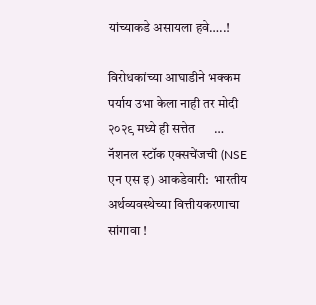यांच्याकडे असायला हवे…..!

विरोधकांच्या आघाडीने भक्कम पर्याय उभा केला नाही तर मोदी २०२९ मध्ये ही सत्तेत      …
नॅशनल स्टॉक एक्सचेंजची (NSE एन एस इ) आकडेवारी:  भारतीय अर्थव्यवस्थेच्या वित्तीयकरणाचा सांगावा !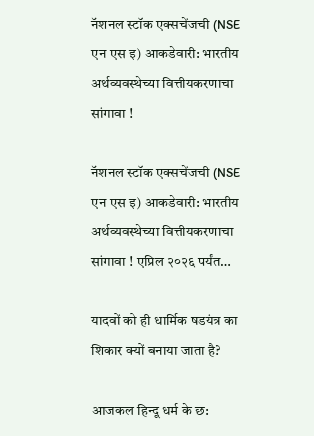नॅशनल स्टॉक एक्सचेंजची (NSE एन एस इ) आकडेवारी: भारतीय अर्थव्यवस्थेच्या वित्तीयकरणाचा सांगावा !

नॅशनल स्टॉक एक्सचेंजची (NSE एन एस इ) आकडेवारी: भारतीय अर्थव्यवस्थेच्या वित्तीयकरणाचा सांगावा ! एप्रिल २०२६ पर्यंत…

यादवों को ही धार्मिक षडयंत्र का शिकार क्यों बनाया जाता है?

आजकल हिन्दू धर्म के छ: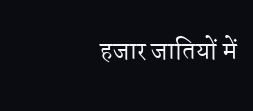हजार जातियों में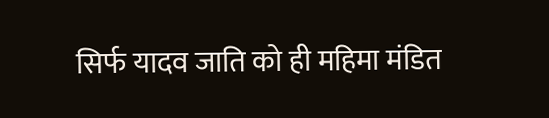सिर्फ यादव जाति को ही महिमा मंडित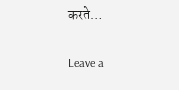करते…

Leave a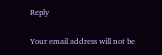Reply

Your email address will not be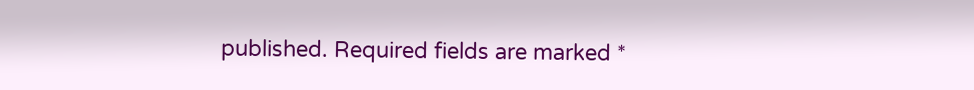published. Required fields are marked *